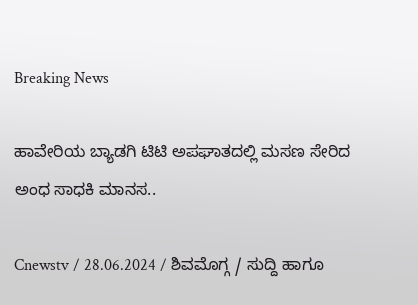Breaking News

ಹಾವೇರಿಯ ಬ್ಯಾಡಗಿ ಟಿಟಿ ಅಪಘಾತದಲ್ಲಿ ಮಸಣ ಸೇರಿದ ಅಂಧ‌ ಸಾಧಕಿ ಮಾನಸ..

Cnewstv / 28.06.2024 / ಶಿವಮೊಗ್ಗ / ಸುದ್ದಿ ಹಾಗೂ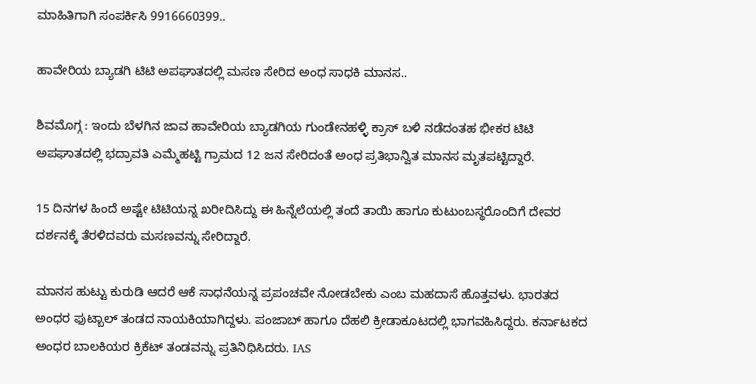ಮಾಹಿತಿಗಾಗಿ ಸಂಪರ್ಕಿಸಿ 9916660399..

ಹಾವೇರಿಯ ಬ್ಯಾಡಗಿ ಟಿಟಿ ಅಪಘಾತದಲ್ಲಿ ಮಸಣ ಸೇರಿದ ಅಂಧ‌ ಸಾಧಕಿ ಮಾನಸ..

ಶಿವಮೊಗ್ಗ : ಇಂದು ಬೆಳಗಿನ ಜಾವ ಹಾವೇರಿಯ ಬ್ಯಾಡಗಿಯ ಗುಂಡೇನಹಳ್ಳಿ ಕ್ರಾಸ್ ಬಳಿ ನಡೆದಂತಹ ಭೀಕರ ಟಿಟಿ ಅಪಘಾತದಲ್ಲಿ ಭದ್ರಾವತಿ ಎಮ್ಮೆಹಟ್ಟಿ ಗ್ರಾಮದ 12 ಜ‌ನ ಸೇರಿದಂತೆ ಅಂಧ ಪ್ರತಿಭಾನ್ವಿತ ಮಾನಸ ಮೃತಪಟ್ಟಿದ್ದಾರೆ.

15 ದಿನಗಳ ಹಿಂದೆ ಅಷ್ಟೇ ಟಿಟಿಯನ್ನ ಖರೀದಿಸಿದ್ದು ಈ ಹಿನ್ನೆಲೆಯಲ್ಲಿ ತಂದೆ ತಾಯಿ ಹಾಗೂ ಕುಟುಂಬಸ್ಥರೊಂದಿಗೆ ದೇವರ ದರ್ಶನಕ್ಕೆ ತೆರಳಿದವರು ಮಸಣವನ್ನು ಸೇರಿದ್ದಾರೆ.

ಮಾನಸ ಹುಟ್ಟು ಕುರುಡಿ ಆದರೆ ಆಕೆ ಸಾಧನೆಯನ್ನ ಪ್ರಪಂಚವೇ ನೋಡಬೇಕು ಎಂಬ ಮಹದಾಸೆ ಹೊತ್ತವಳು. ಭಾರತದ ಅಂಧರ ಫುಟ್ಬಾಲ್ ತಂಡದ ನಾಯಕಿಯಾಗಿದ್ದಳು. ಪಂಜಾಬ್ ಹಾಗೂ ದೆಹಲಿ ಕ್ರೀಡಾಕೂಟದಲ್ಲಿ ಭಾಗವಹಿಸಿದ್ದರು. ಕರ್ನಾಟಕದ ಅಂಧರ ಬಾಲಕಿಯರ ಕ್ರಿಕೆಟ್ ತಂಡವನ್ನು ಪ್ರತಿನಿಧಿಸಿದರು. IAS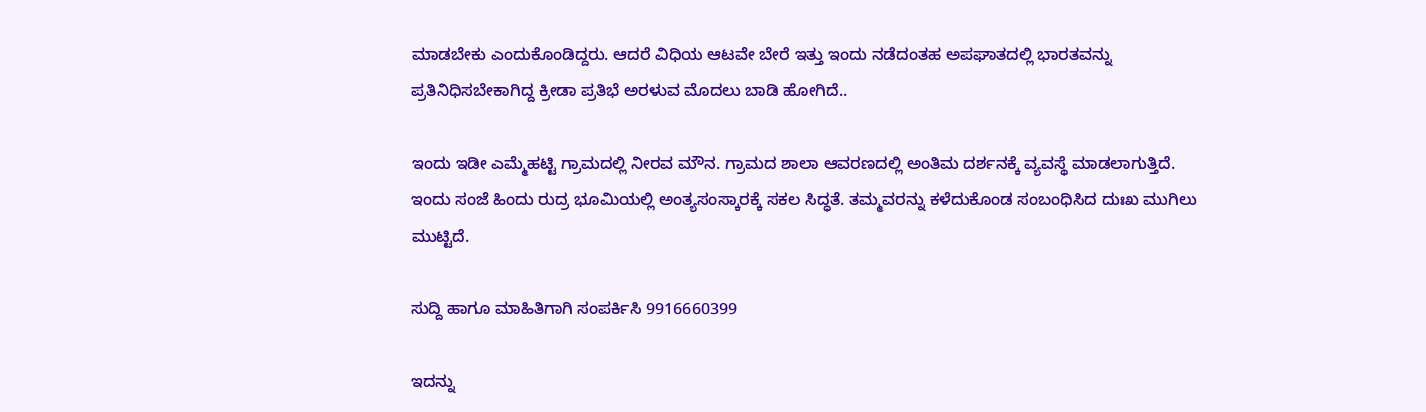ಮಾಡಬೇಕು ಎಂದುಕೊಂಡಿದ್ದರು. ಆದರೆ ವಿಧಿಯ ಆಟವೇ ಬೇರೆ ಇತ್ತು ಇಂದು ನಡೆದಂತಹ ಅಪಘಾತದಲ್ಲಿ ಭಾರತವನ್ನು ಪ್ರತಿನಿಧಿಸಬೇಕಾಗಿದ್ದ ಕ್ರೀಡಾ ಪ್ರತಿಭೆ ಅರಳುವ ಮೊದಲು ಬಾಡಿ ಹೋಗಿದೆ..

ಇಂದು ಇಡೀ ಎಮ್ಮೆಹಟ್ಟಿ ಗ್ರಾಮದಲ್ಲಿ ನೀರವ ಮೌನ. ಗ್ರಾಮದ ಶಾಲಾ ಆವರಣದಲ್ಲಿ ಅಂತಿಮ ದರ್ಶನಕ್ಕೆ ವ್ಯವಸ್ಥೆ ಮಾಡಲಾಗುತ್ತಿದೆ. ಇಂದು ಸಂಜೆ ಹಿಂದು ರುದ್ರ ಭೂಮಿಯಲ್ಲಿ ಅಂತ್ಯಸಂಸ್ಕಾರಕ್ಕೆ ಸಕಲ ಸಿದ್ಧತೆ. ತಮ್ಮವರನ್ನು ಕಳೆದುಕೊಂಡ ಸಂಬಂಧಿಸಿದ ದುಃಖ ಮುಗಿಲು ಮುಟ್ಟಿದೆ.

ಸುದ್ದಿ ಹಾಗೂ ಮಾಹಿತಿಗಾಗಿ ಸಂಪರ್ಕಿಸಿ 9916660399

ಇದನ್ನು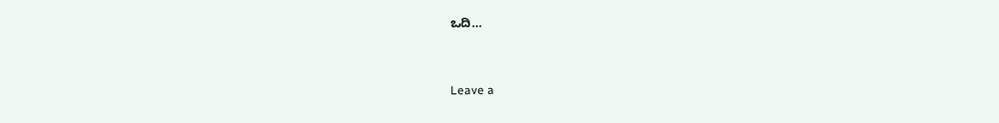ಒದಿ…



Leave a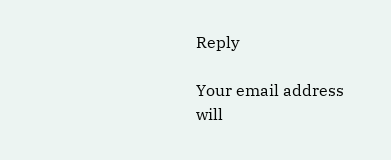Reply

Your email address will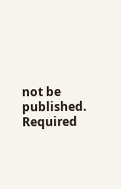not be published. Required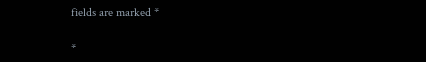fields are marked *

*